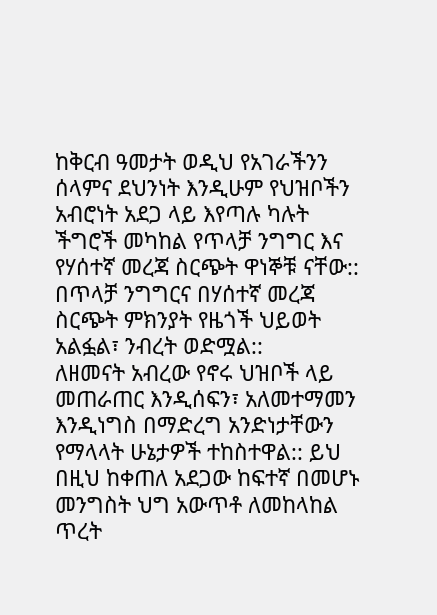ከቅርብ ዓመታት ወዲህ የአገራችንን ሰላምና ደህንነት እንዲሁም የህዝቦችን አብሮነት አደጋ ላይ እየጣሉ ካሉት ችግሮች መካከል የጥላቻ ንግግር እና የሃሰተኛ መረጃ ስርጭት ዋነኞቹ ናቸው:: በጥላቻ ንግግርና በሃሰተኛ መረጃ ስርጭት ምክንያት የዜጎች ህይወት አልፏል፣ ንብረት ወድሟል::
ለዘመናት አብረው የኖሩ ህዝቦች ላይ መጠራጠር እንዲሰፍን፣ አለመተማመን እንዲነግስ በማድረግ አንድነታቸውን የማላላት ሁኔታዎች ተከስተዋል:: ይህ በዚህ ከቀጠለ አደጋው ከፍተኛ በመሆኑ መንግስት ህግ አውጥቶ ለመከላከል ጥረት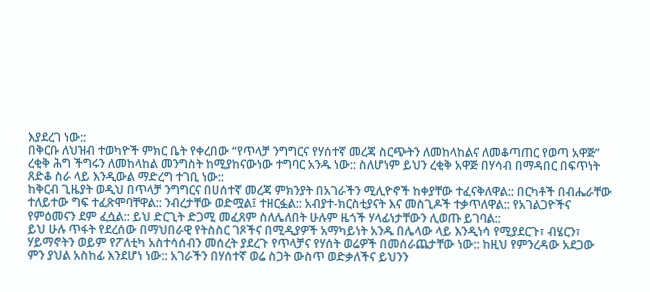እያደረገ ነው::
በቅርቡ ለህዝብ ተወካዮች ምክር ቤት የቀረበው “የጥላቻ ንግግርና የሃሰተኛ መረጃ ስርጭትን ለመከላከልና ለመቆጣጠር የወጣ አዋጅ” ረቂቅ ሕግ ችግሩን ለመከላከል መንግስት ከሚያከናውነው ተግባር አንዱ ነው:: ስለሆነም ይህን ረቂቅ አዋጅ በሃሳብ በማዳበር በፍጥነት ጸድቆ ስራ ላይ እንዲውል ማድረግ ተገቢ ነው::
ከቅርብ ጊዜያት ወዲህ በጥላቻ ንግግርና በሀሰተኛ መረጃ ምክንያት በአገራችን ሚሊዮኖች ከቀያቸው ተፈናቅለዋል:: በርካቶች በብሔራቸው ተለይተው ግፍ ተፈጽሞባቸዋል:: ንብረታቸው ወድሟል፤ ተዘርፏል:: አብያተ-ክርስቲያናት እና መስጊዶች ተቃጥለዋል:: የአገልጋዮችና የምዕመናን ደም ፈሷል:: ይህ ድርጊት ድጋሚ መፈጸም ስለሌለበት ሁሉም ዜጎች ሃላፊነታቸውን ሊወጡ ይገባል::
ይህ ሁሉ ጥፋት የደረሰው በማህበራዊ የትስስር ገጾችና በሚዲያዎች አማካይነት አንዱ በሌላው ላይ እንዲነሳ የሚያደርጉ፣ ብሄርን፣ ሃይማኖትን ወይም የፖለቲካ አስተሳሰብን መሰረት ያደረጉ የጥላቻና የሃሰት ወሬዎች በመሰራጨታቸው ነው:: ከዚህ የምንረዳው አደጋው ምን ያህል አስከፊ እንደሆነ ነው:: አገራችን በሃሰተኛ ወሬ ስጋት ውስጥ ወድቃለችና ይህንን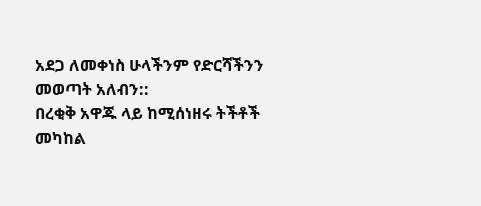አደጋ ለመቀነስ ሁላችንም የድርሻችንን መወጣት አለብን::
በረቂቅ አዋጁ ላይ ከሚሰነዘሩ ትችቶች መካከል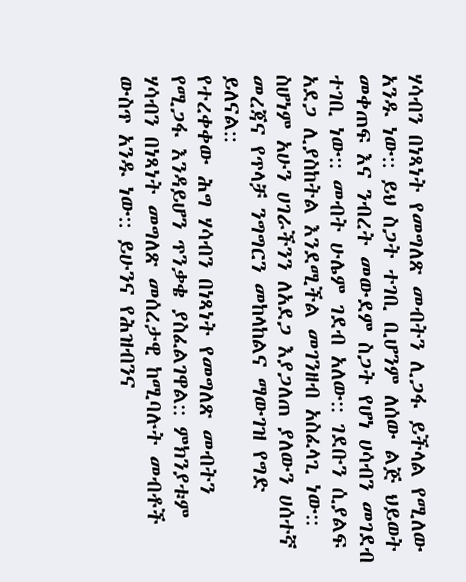ሃሳብን በነጻነት የመግለጽ መብትን ሊጋፋ ይችላል የሚለው አንዱ ነው:: ይህ ስጋት ተገቢ ቢሆንም ለሰው ልጅ ህይወት መቀጠፍ እና ንብረት መውደም ስጋት የሆነ ሀሳብን መገደብ ተገቢ ነው:: መብት ሁሌም ገደብ አለው:: ገደቡን ሲያልፍ አደጋ ሊያስከትል እንደሚችል መገንዘብ አስፈላጊ ነው:: ስሆነም አሁን ሀገራችንን ለአደጋ እያጋለጠ ያለውን ሀሰተኛ መረጃና የጥላቻ ንግግርን መከላከልና ማውገዝ የግድ ይለናል::
የተረቀቀው ሕግ ሃሳብን በነጻነት የመግለጽ መብትን የሚጋፋ እንዳይሆን ጥንቃቄ ያስፈልገዋል:: ምክንያቱም ሃሳብን በነጻነት መግለጽ መሰረታዊ ከሚባሉት መብቶች ውስጥ አንዱ ነው:: ይሁንና የሕዝብንና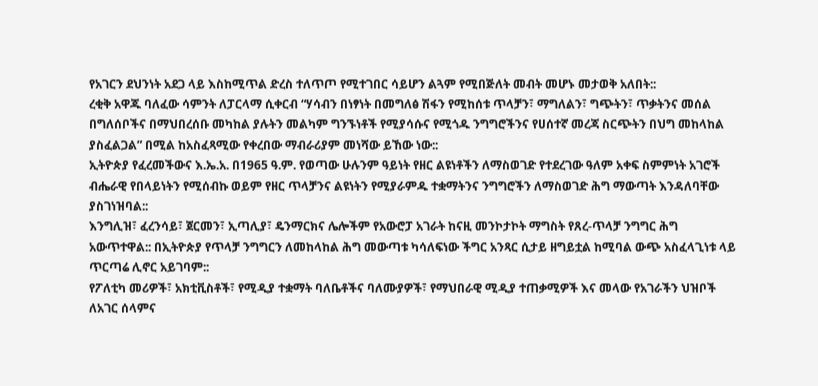የአገርን ደህንነት አደጋ ላይ እስከሚጥል ድረስ ተለጥጦ የሚተገበር ሳይሆን ልጓም የሚበጅለት መብት መሆኑ መታወቅ አለበት::
ረቂቅ አዋጁ ባለፈው ሳምንት ለፓርላማ ሲቀርብ “ሃሳብን በነፃነት በመግለፅ ሽፋን የሚከሰቱ ጥላቻን፣ ማግለልን፣ ግጭትን፣ ጥቃትንና መሰል በግለሰቦችና በማህበረሰቡ መካከል ያሉትን መልካም ግንኙነቶች የሚያሳሱና የሚጎዱ ንግግሮችንና የሀሰተኛ መረጃ ስርጭትን በህግ መከላከል ያስፈልጋል” በሚል ከአስፈጻሚው የቀረበው ማብራሪያም መነሻው ይኸው ነው::
ኢትዮጵያ የፈረመችውና እ.ኤ.አ. በ1965 ዓ.ም. የወጣው ሁሉንም ዓይነት የዘር ልዩነቶችን ለማስወገድ የተደረገው ዓለም አቀፍ ስምምነት አገሮች ብሔራዊ የበላይነትን የሚሰብኩ ወይም የዘር ጥላቻንና ልዩነትን የሚያራምዱ ተቋማትንና ንግግሮችን ለማስወገድ ሕግ ማውጣት እንዳለባቸው ያስገነዝባል::
እንግሊዝ፣ ፈረንሳይ፣ ጀርመን፣ ኢጣሊያ፣ ዴንማርክና ሌሎችም የአውሮፓ አገራት ከናዚ መንኮታኮት ማግስት የጸረ-ጥላቻ ንግግር ሕግ አውጥተዋል:: በኢትዮጵያ የጥላቻ ንግግርን ለመከላከል ሕግ መውጣቱ ካሳለፍነው ችግር አንጻር ሲታይ ዘግይቷል ከሚባል ውጭ አስፈላጊነቱ ላይ ጥርጣሬ ሊኖር አይገባም::
የፖለቲካ መሪዎች፣ አክቲቪስቶች፣ የሚዲያ ተቋማት ባለቤቶችና ባለሙያዎች፣ የማህበራዊ ሚዲያ ተጠቃሚዎች እና መላው የአገራችን ህዝቦች ለአገር ሰላምና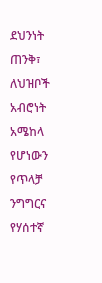ደህንነት ጠንቅ፣ ለህዝቦች አብሮነት አሜከላ የሆነውን የጥላቻ ንግግርና የሃሰተኛ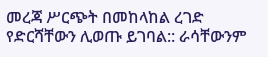መረጃ ሥርጭት በመከላከል ረገድ የድርሻቸውን ሊወጡ ይገባል:: ራሳቸውንም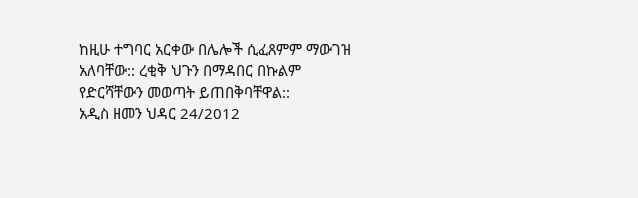ከዚሁ ተግባር አርቀው በሌሎች ሲፈጸምም ማውገዝ አለባቸው:: ረቂቅ ህጉን በማዳበር በኩልም የድርሻቸውን መወጣት ይጠበቅባቸዋል::
አዲስ ዘመን ህዳር 24/2012